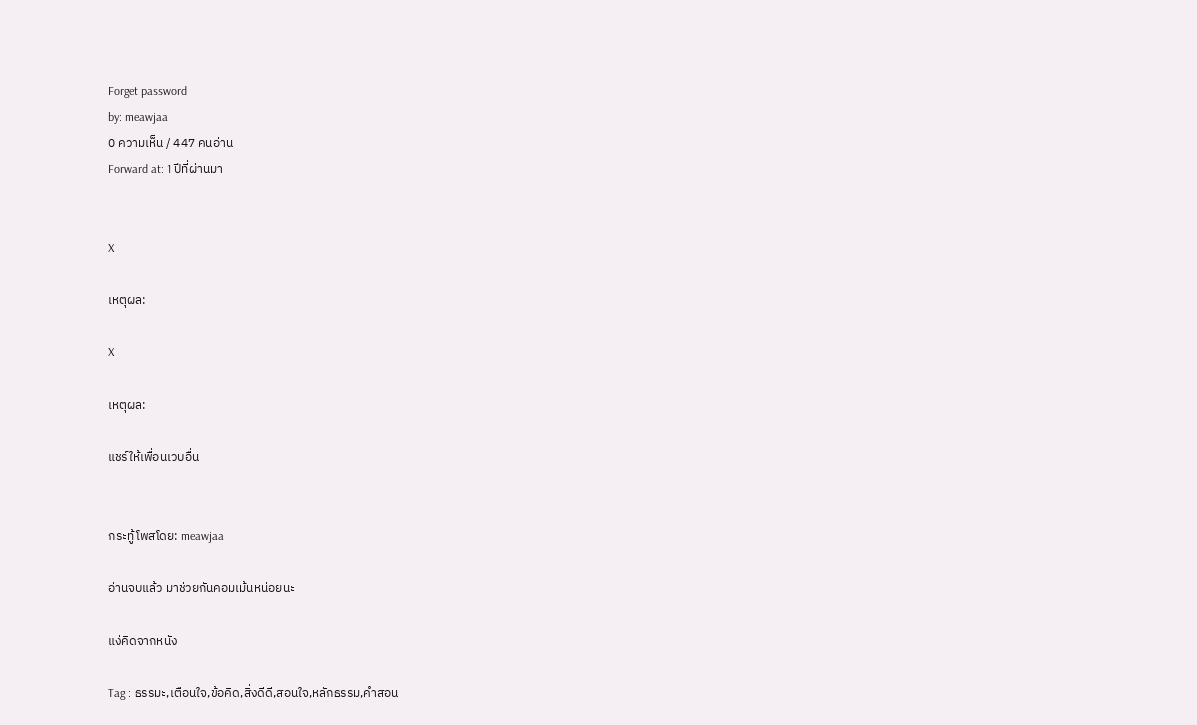Forget password
by: meawjaa
0 ความเห็น / 447 คนอ่าน
Forward at: 1 ปีที่ผ่านมา


X

เหตุผล:

X

เหตุผล:

แชร์ให้เพื่อนเวบอื่น


กระทู้โพสโดย: meawjaa

อ่านจบแล้ว มาช่วยกันคอมเม้นหน่อยนะ

แง่คิดจากหนัง

Tag : ธรรมะ,เตือนใจ,ข้อคิด,สิ่งดีดี,สอนใจ,หลักธรรม,คำสอน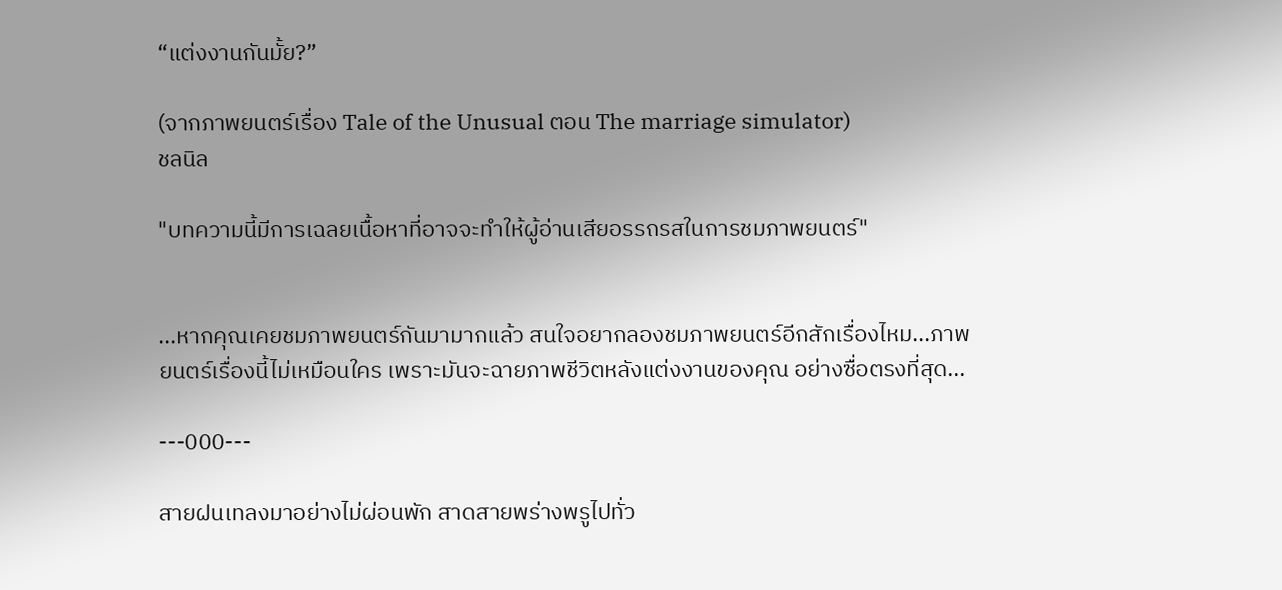“แต่งงานกันมั้ย?”

(จากภาพยนตร์เรื่อง Tale of the Unusual ตอน The marriage simulator)
ชลนิล

"บทความนี้มีการเฉลยเนื้อหาที่อาจจะทำให้ผู้อ่านเสียอรรถรสในการชมภาพยนตร์"


...หากคุณเคยชมภาพยนตร์กันมามากแล้ว สนใจอยากลองชมภาพยนตร์อีกสักเรื่องไหม...ภาพยนตร์เรื่องนี้ไม่เหมือนใคร เพราะมันจะฉายภาพชีวิตหลังแต่งงานของคุณ อย่างซื่อตรงที่สุด...

---000---

สายฝนเทลงมาอย่างไม่ผ่อนพัก สาดสายพร่างพรูไปทั่ว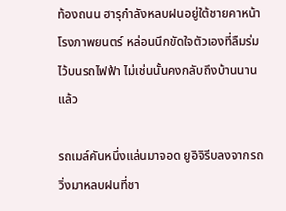ท้องถนน ฮารุกำลังหลบฝนอยู่ใต้ชายคาหน้าโรงภาพยนตร์ หล่อนนึกขัดใจตัวเองที่ลืมร่มไว้บนรถไฟฟ้า ไม่เช่นนั้นคงกลับถึงบ้านนานแล้ว

รถเมล์คันหนึ่งแล่นมาจอด ยูอิจิรีบลงจากรถ วิ่งมาหลบฝนที่ชา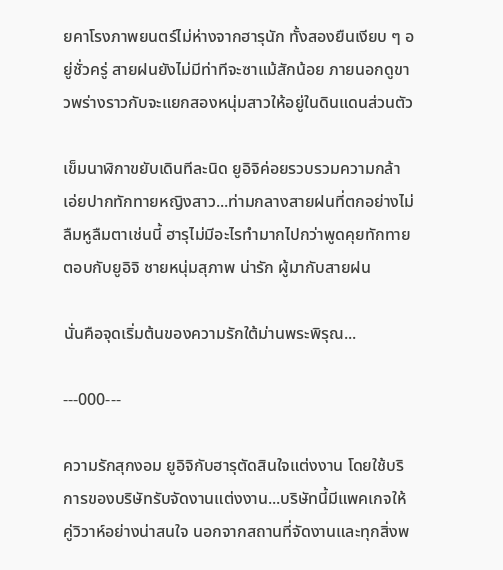ยคาโรงภาพยนตร์ไม่ห่างจากฮารุนัก ทั้งสองยืนเงียบ ๆ อยู่ชั่วครู่ สายฝนยังไม่มีท่าทีจะซาแม้สักน้อย ภายนอกดูขาวพร่างราวกับจะแยกสองหนุ่มสาวให้อยู่ในดินแดนส่วนตัว

เข็มนาฬิกาขยับเดินทีละนิด ยูอิจิค่อยรวบรวมความกล้า เอ่ยปากทักทายหญิงสาว...ท่ามกลางสายฝนที่ตกอย่างไม่ลืมหูลืมตาเช่นนี้ ฮารุไม่มีอะไรทำมากไปกว่าพูดคุยทักทายตอบกับยูอิจิ ชายหนุ่มสุภาพ น่ารัก ผู้มากับสายฝน

นั่นคือจุดเริ่มต้นของความรักใต้ม่านพระพิรุณ...

---000---

ความรักสุกงอม ยูอิจิกับฮารุตัดสินใจแต่งงาน โดยใช้บริการของบริษัทรับจัดงานแต่งงาน...บริษัทนี้มีแพคเกจให้คู่วิวาห์อย่างน่าสนใจ นอกจากสถานที่จัดงานและทุกสิ่งพ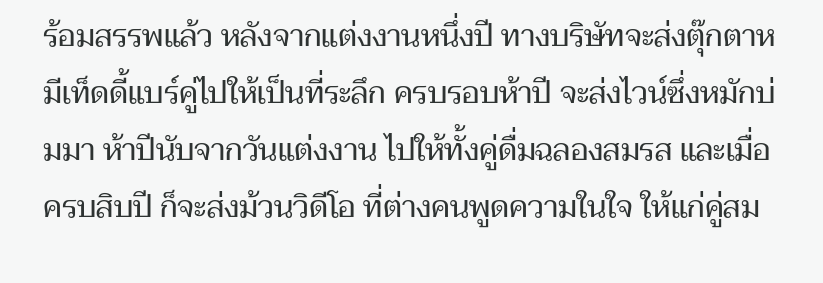ร้อมสรรพแล้ว หลังจากแต่งงานหนึ่งปี ทางบริษัทจะส่งตุ๊กตาหมีเท็ดดี้แบร์คู่ไปให้เป็นที่ระลึก ครบรอบห้าปี จะส่งไวน์ซึ่งหมักบ่มมา ห้าปีนับจากวันแต่งงาน ไปให้ทั้งคู่ดื่มฉลองสมรส และเมื่อครบสิบปี ก็จะส่งม้วนวิดีโอ ที่ต่างคนพูดความในใจ ให้แก่คู่สม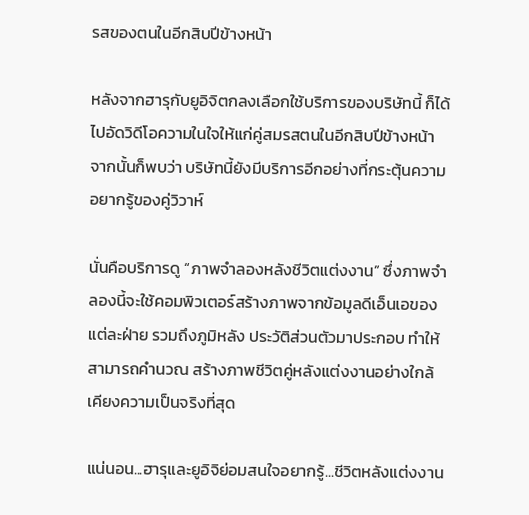รสของตนในอีกสิบปีข้างหน้า

หลังจากฮารุกับยูอิจิตกลงเลือกใช้บริการของบริษัทนี้ ก็ได้ไปอัดวิดีโอความในใจให้แก่คู่สมรสตนในอีกสิบปีข้างหน้า จากนั้นก็พบว่า บริษัทนี้ยังมีบริการอีกอย่างที่กระตุ้นความอยากรู้ของคู่วิวาห์

นั่นคือบริการดู “ภาพจำลองหลังชีวิตแต่งงาน” ซึ่งภาพจำลองนี้จะใช้คอมพิวเตอร์สร้างภาพจากข้อมูลดีเอ็นเอของแต่ละฝ่าย รวมถึงภูมิหลัง ประวัติส่วนตัวมาประกอบ ทำให้สามารถคำนวณ สร้างภาพชีวิตคู่หลังแต่งงานอย่างใกล้เคียงความเป็นจริงที่สุด

แน่นอน...ฮารุและยูอิจิย่อมสนใจอยากรู้...ชีวิตหลังแต่งงาน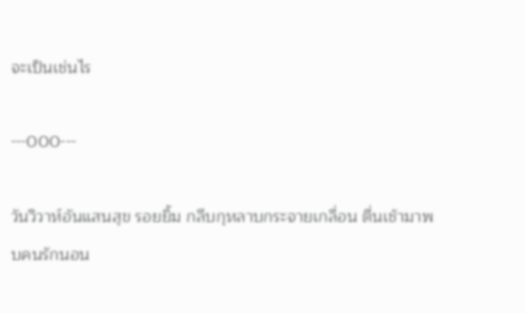จะเป็นเช่นไร

---000---

วันวิวาห์อันแสนสุข รอยยิ้ม กลีบกุหลาบกระจายเกลื่อน ตื่นเช้ามาพบคนรักนอน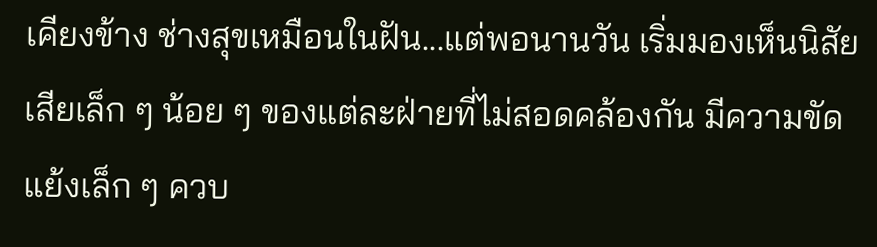เคียงข้าง ช่างสุขเหมือนในฝัน...แต่พอนานวัน เริ่มมองเห็นนิสัยเสียเล็ก ๆ น้อย ๆ ของแต่ละฝ่ายที่ไม่สอดคล้องกัน มีความขัดแย้งเล็ก ๆ ควบ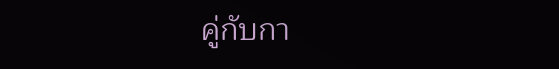คู่กับกา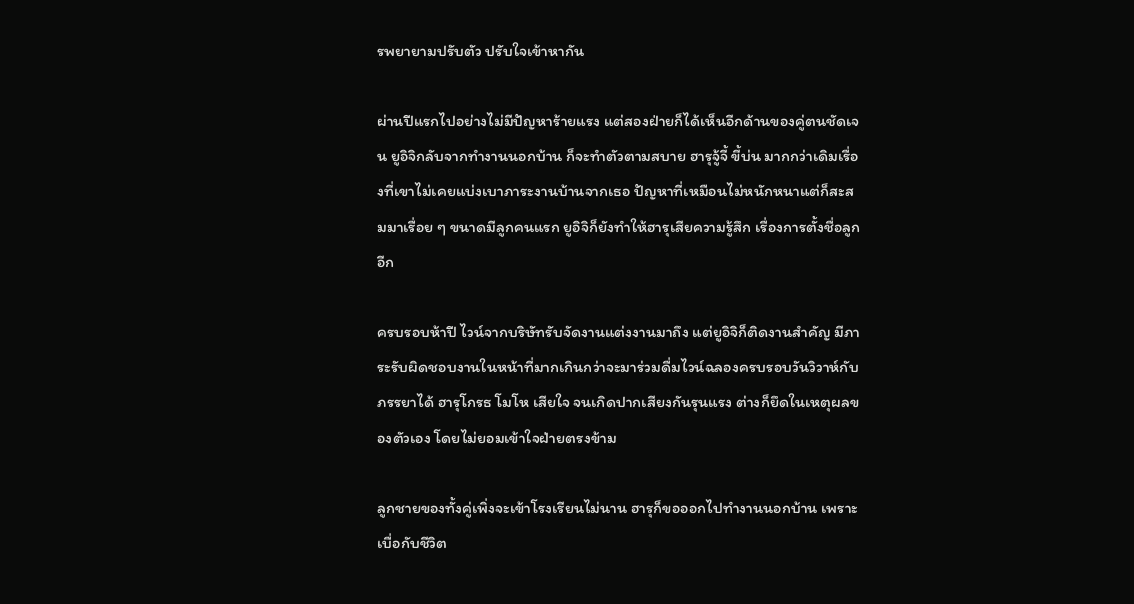รพยายามปรับตัว ปรับใจเข้าหากัน

ผ่านปีแรกไปอย่างไม่มีปัญหาร้ายแรง แต่สองฝ่ายก็ได้เห็นอีกด้านของคู่ตนชัดเจน ยูอิจิกลับจากทำงานนอกบ้าน ก็จะทำตัวตามสบาย ฮารุจู้จี้ ขี้บ่น มากกว่าเดิมเรื่องที่เขาไม่เคยแบ่งเบาภาระงานบ้านจากเธอ ปัญหาที่เหมือนไม่หนักหนาแต่ก็สะสมมาเรื่อย ๆ ขนาดมีลูกคนแรก ยูอิจิก็ยังทำให้ฮารุเสียความรู้สึก เรื่องการตั้งชื่อลูกอีก

ครบรอบห้าปี ไวน์จากบริษัทรับจัดงานแต่งงานมาถึง แต่ยูอิจิก็ติดงานสำคัญ มีภาระรับผิดชอบงานในหน้าที่มากเกินกว่าจะมาร่วมดื่มไวน์ฉลองครบรอบวันวิวาห์กับภรรยาได้ ฮารุโกรธ โมโห เสียใจ จนเกิดปากเสียงกันรุนแรง ต่างก็ยึดในเหตุผลของตัวเอง โดยไม่ยอมเข้าใจฝ่ายตรงข้าม

ลูกชายของทั้งคู่เพิ่งจะเข้าโรงเรียนไม่นาน ฮารุก็ขอออกไปทำงานนอกบ้าน เพราะเบื่อกับชีวิต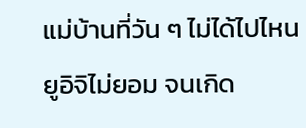แม่บ้านที่วัน ๆ ไม่ได้ไปไหน ยูอิจิไม่ยอม จนเกิด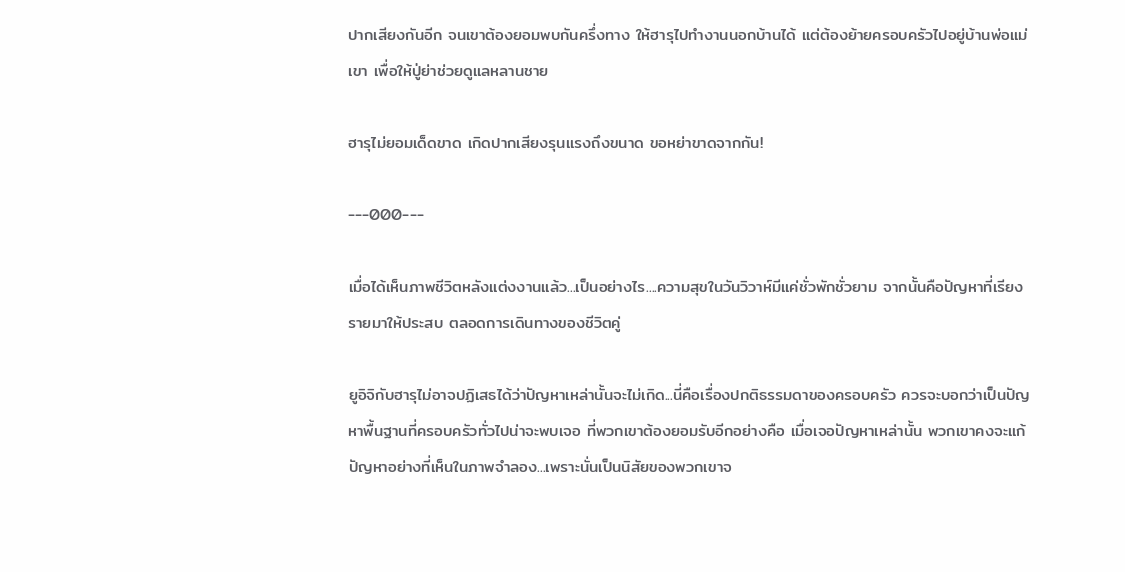ปากเสียงกันอีก จนเขาต้องยอมพบกันครึ่งทาง ให้ฮารุไปทำงานนอกบ้านได้ แต่ต้องย้ายครอบครัวไปอยู่บ้านพ่อแม่เขา เพื่อให้ปู่ย่าช่วยดูแลหลานชาย

ฮารุไม่ยอมเด็ดขาด เกิดปากเสียงรุนแรงถึงขนาด ขอหย่าขาดจากกัน!

---000---

เมื่อได้เห็นภาพชีวิตหลังแต่งงานแล้ว...เป็นอย่างไร....ความสุขในวันวิวาห์มีแค่ชั่วพักชั่วยาม จากนั้นคือปัญหาที่เรียงรายมาให้ประสบ ตลอดการเดินทางของชีวิตคู่

ยูอิจิกับฮารุไม่อาจปฏิเสธได้ว่าปัญหาเหล่านั้นจะไม่เกิด...นี่คือเรื่องปกติธรรมดาของครอบครัว ควรจะบอกว่าเป็นปัญหาพื้นฐานที่ครอบครัวทั่วไปน่าจะพบเจอ ที่พวกเขาต้องยอมรับอีกอย่างคือ เมื่อเจอปัญหาเหล่านั้น พวกเขาคงจะแก้ปัญหาอย่างที่เห็นในภาพจำลอง...เพราะนั่นเป็นนิสัยของพวกเขาจ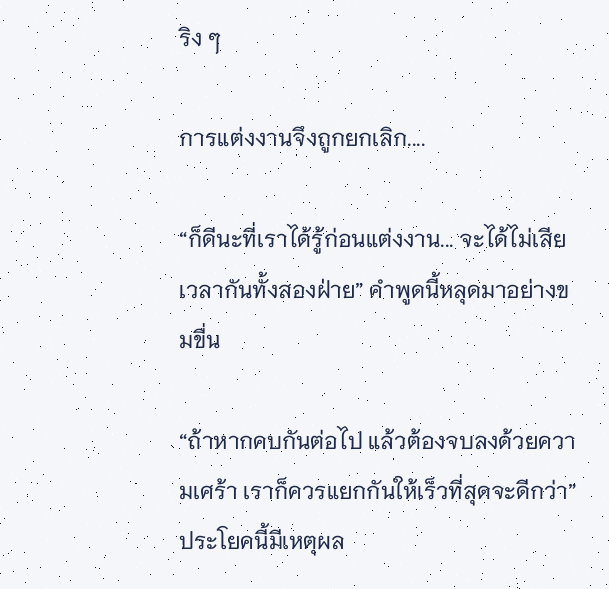ริง ๆ

การแต่งงานจึงถูกยกเลิก....

“ก็ดีนะที่เราได้รู้ก่อนแต่งงาน... จะได้ไม่เสียเวลากันทั้งสองฝ่าย” คำพูดนี้หลุดมาอย่างขมขื่น

“ถ้าหากคบกันต่อไป แล้วต้องจบลงด้วยความเศร้า เราก็ควรแยกกันให้เร็วที่สุดจะดีกว่า” ประโยคนี้มีเหตุผล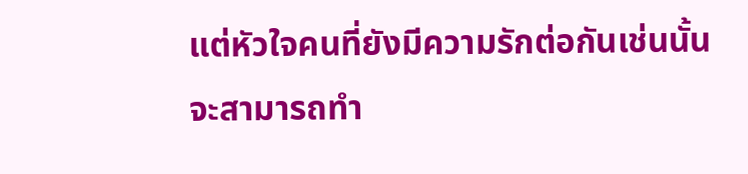แต่หัวใจคนที่ยังมีความรักต่อกันเช่นนั้น จะสามารถทำ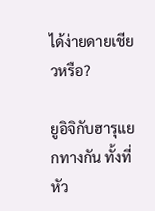ได้ง่ายดายเชียวหรือ?

ยูอิจิกับฮารุแยกทางกัน ทั้งที่หัว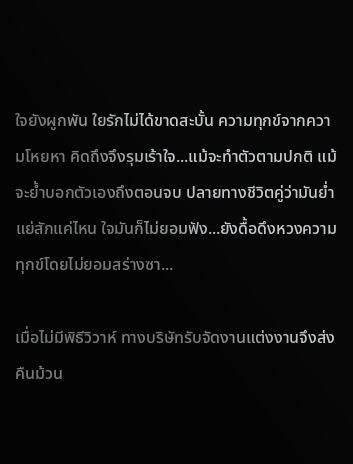ใจยังผูกพัน ใยรักไม่ได้ขาดสะบั้น ความทุกข์จากความโหยหา คิดถึงจึงรุมเร้าใจ...แม้จะทำตัวตามปกติ แม้จะย้ำบอกตัวเองถึงตอนจบ ปลายทางชีวิตคู่ว่ามันย่ำแย่สักแค่ไหน ใจมันก็ไม่ยอมฟัง...ยังดื้อดึงหวงความทุกข์โดยไม่ยอมสร่างซา...

เมื่อไม่มีพิธีวิวาห์ ทางบริษัทรับจัดงานแต่งงานจึงส่งคืนม้วน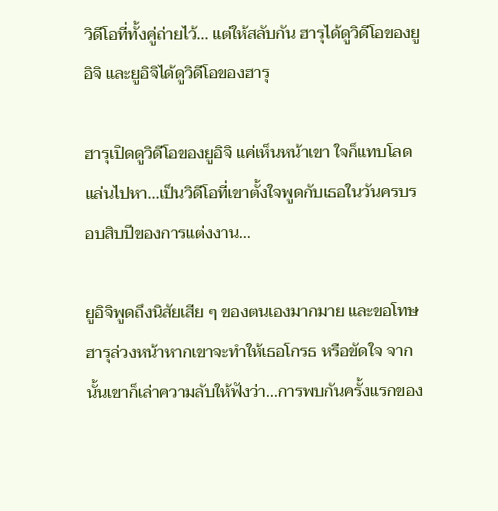วิดีโอที่ทั้งคู่ถ่ายไว้... แต่ให้สลับกัน ฮารุได้ดูวิดีโอของยูอิจิ และยูอิจิได้ดูวิดีโอของฮารุ

ฮารุเปิดดูวิดีโอของยูอิจิ แค่เห็นหน้าเขา ใจก็แทบโลดแล่นไปหา...เป็นวิดีโอที่เขาตั้งใจพูดกับเธอในวันครบรอบสิบปีของการแต่งงาน...

ยูอิจิพูดถึงนิสัยเสีย ๆ ของตนเองมากมาย และขอโทษฮารุล่วงหน้าหากเขาจะทำให้เธอโกรธ หรือขัดใจ จากนั้นเขาก็เล่าความลับให้ฟังว่า...การพบกันครั้งแรกของ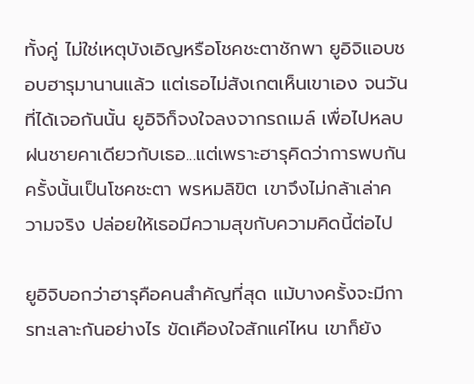ทั้งคู่ ไม่ใช่เหตุบังเอิญหรือโชคชะตาชักพา ยูอิจิแอบชอบฮารุมานานแล้ว แต่เธอไม่สังเกตเห็นเขาเอง จนวันที่ได้เจอกันนั้น ยูอิจิก็จงใจลงจากรถเมล์ เพื่อไปหลบฝนชายคาเดียวกับเธอ...แต่เพราะฮารุคิดว่าการพบกันครั้งนั้นเป็นโชคชะตา พรหมลิขิต เขาจึงไม่กล้าเล่าความจริง ปล่อยให้เธอมีความสุขกับความคิดนี้ต่อไป

ยูอิจิบอกว่าฮารุคือคนสำคัญที่สุด แม้บางครั้งจะมีการทะเลาะกันอย่างไร ขัดเคืองใจสักแค่ไหน เขาก็ยัง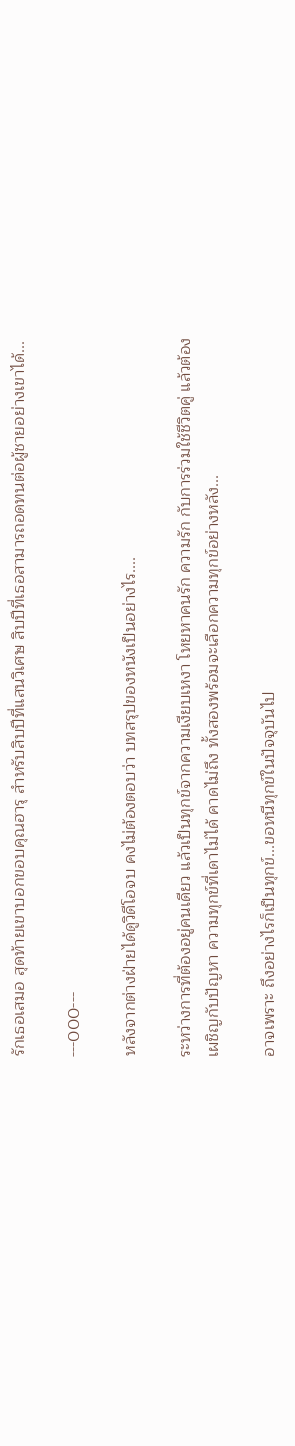รักเธอเสมอ สุดท้ายเขาบอกขอบคุณฮารุ สำหรับสิบปีที่แสนวิเศษ สิบปีที่เธอสามารถอดทนต่อผู้ชายอย่างเขาได้...

---000---

หลังจากต่างฝ่ายได้ดูวิดีโอจบ คงไม่ต้องตอบว่า บทสรุปของหนังเป็นอย่างไร....

ระหว่างการที่ต้องอยู่คนเดียว แล้วเป็นทุกข์จากความเงียบเหงา โหยหาคนรัก ความรัก กับการร่วมใช้ชีวิตคู่ แล้วต้องเผชิญกับปัญหา ความทุกข์ที่เดาไม่ได้ คาดไม่ถึง ทั้งสองพร้อมจะเลือกความทุกข์อย่างหลัง...

อาจเพราะ ถึงอย่างไรก็เป็นทุกข์...ขอหนีทุกข์ในปัจจุบันไป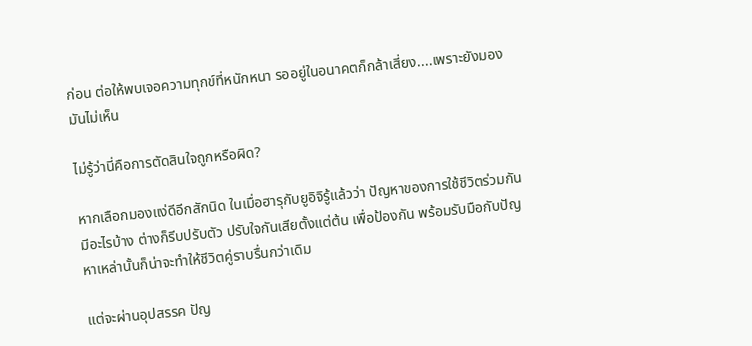ก่อน ต่อให้พบเจอความทุกข์ที่หนักหนา รออยู่ในอนาคตก็กล้าเสี่ยง....เพราะยังมองมันไม่เห็น

ไม่รู้ว่านี่คือการตัดสินใจถูกหรือผิด?

หากเลือกมองแง่ดีอีกสักนิด ในเมื่อฮารุกับยูอิจิรู้แล้วว่า ปัญหาของการใช้ชีวิตร่วมกันมีอะไรบ้าง ต่างก็รีบปรับตัว ปรับใจกันเสียตั้งแต่ต้น เพื่อป้องกัน พร้อมรับมือกับปัญหาเหล่านั้นก็น่าจะทำให้ชีวิตคู่ราบรื่นกว่าเดิม

แต่จะผ่านอุปสรรค ปัญ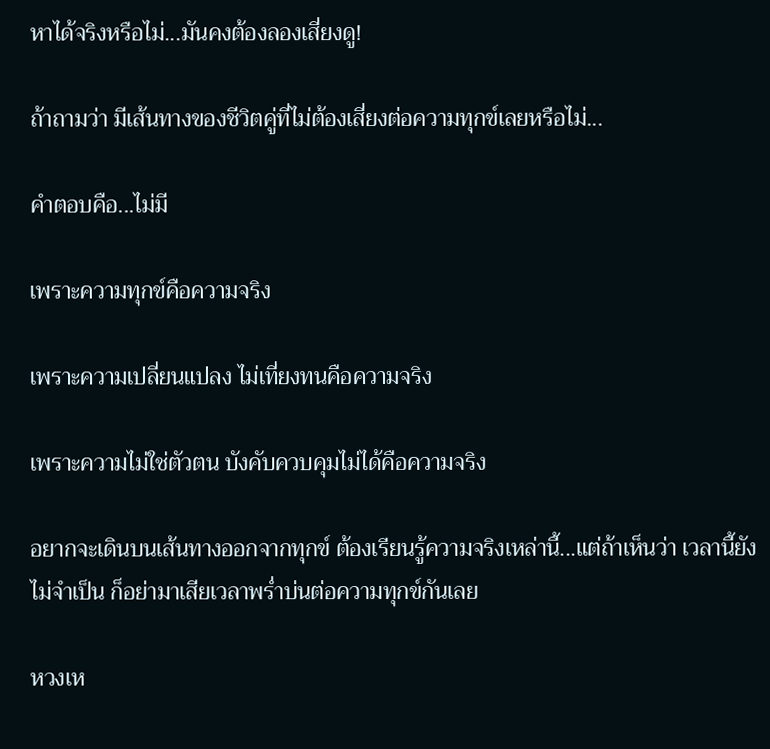หาได้จริงหรือไม่...มันคงต้องลองเสี่ยงดู!

ถ้าถามว่า มีเส้นทางของชีวิตคู่ที่ไม่ต้องเสี่ยงต่อความทุกข์เลยหรือไม่...

คำตอบคือ...ไม่มี

เพราะความทุกข์คือความจริง

เพราะความเปลี่ยนแปลง ไม่เที่ยงทนคือความจริง

เพราะความไม่ใช่ตัวตน บังคับควบคุมไม่ได้คือความจริง

อยากจะเดินบนเส้นทางออกจากทุกข์ ต้องเรียนรู้ความจริงเหล่านี้...แต่ถ้าเห็นว่า เวลานี้ยังไม่จำเป็น ก็อย่ามาเสียเวลาพร่ำบ่นต่อความทุกข์กันเลย

หวงเห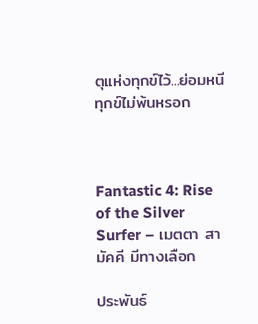ตุแห่งทุกข์ไว้...ย่อมหนีทุกข์ไม่พ้นหรอก



Fantastic 4: Rise of the Silver Surfer – เมตตา สามัคคี มีทางเลือก

ประพันธ์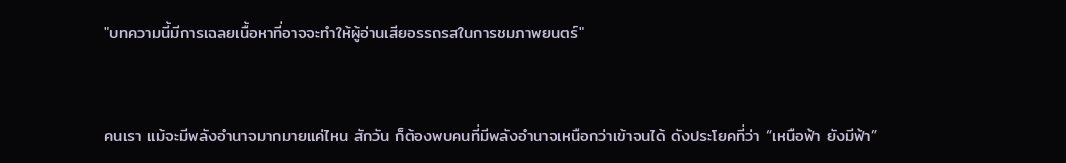"บทความนี้มีการเฉลยเนื้อหาที่อาจจะทำให้ผู้อ่านเสียอรรถรสในการชมภาพยนตร์"


คนเรา แม้จะมีพลังอำนาจมากมายแค่ไหน สักวัน ก็ต้องพบคนที่มีพลังอำนาจเหนือกว่าเข้าจนได้ ดังประโยคที่ว่า “เหนือฟ้า ยังมีฟ้า”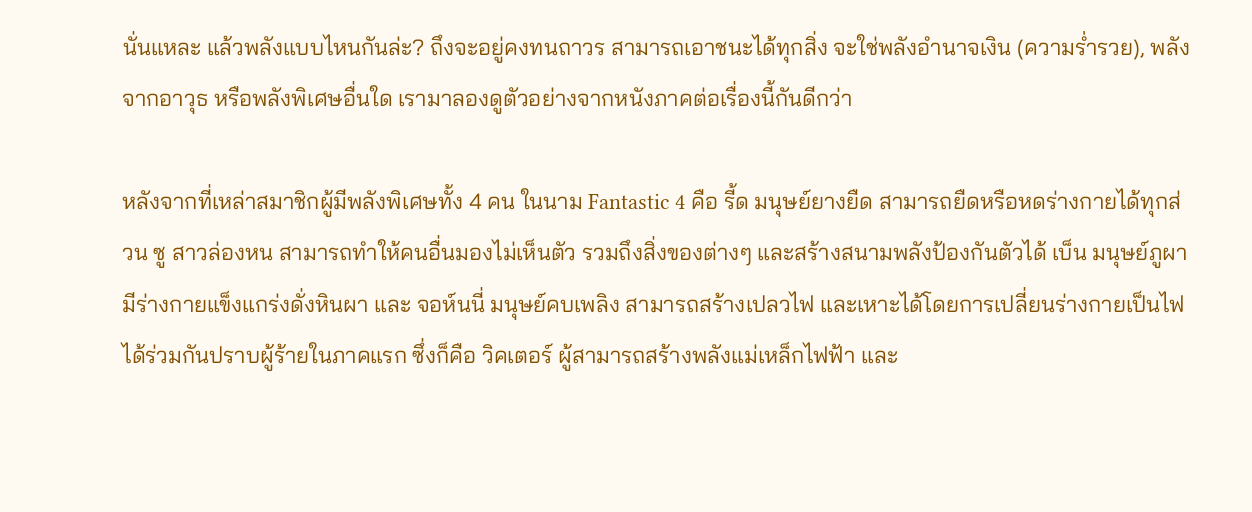นั่นแหละ แล้วพลังแบบไหนกันล่ะ? ถึงจะอยู่คงทนถาวร สามารถเอาชนะได้ทุกสิ่ง จะใช่พลังอำนาจเงิน (ความร่ำรวย), พลังจากอาวุธ หรือพลังพิเศษอื่นใด เรามาลองดูตัวอย่างจากหนังภาคต่อเรื่องนี้กันดีกว่า

หลังจากที่เหล่าสมาชิกผู้มีพลังพิเศษทั้ง 4 คน ในนาม Fantastic 4 คือ รี้ด มนุษย์ยางยืด สามารถยืดหรือหดร่างกายได้ทุกส่วน ซู สาวล่องหน สามารถทำให้คนอื่นมองไม่เห็นตัว รวมถึงสิ่งของต่างๆ และสร้างสนามพลังป้องกันตัวได้ เบ็น มนุษย์ภูผา มีร่างกายแข็งแกร่งดั่งหินผา และ จอห์นนี่ มนุษย์คบเพลิง สามารถสร้างเปลวไฟ และเหาะได้โดยการเปลี่ยนร่างกายเป็นไฟ ได้ร่วมกันปราบผู้ร้ายในภาคแรก ซึ่งก็คือ วิคเตอร์ ผู้สามารถสร้างพลังแม่เหล็กไฟฟ้า และ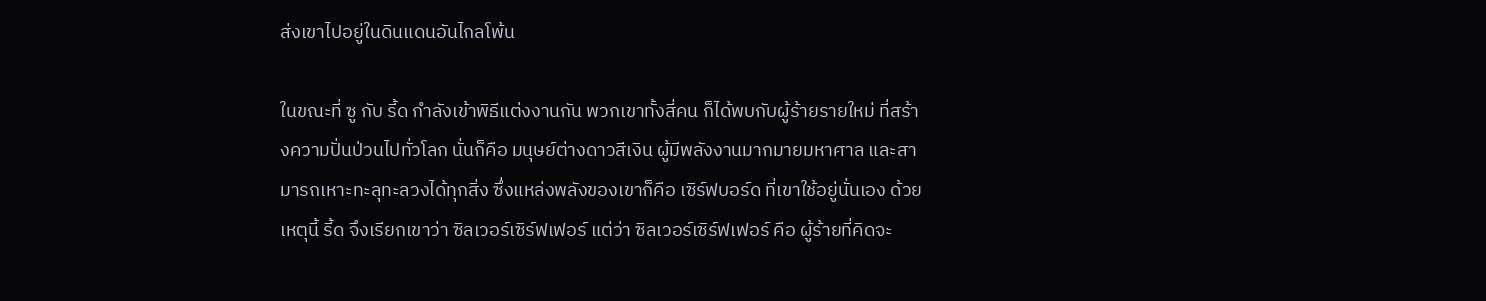ส่งเขาไปอยู่ในดินแดนอันไกลโพ้น

ในขณะที่ ซู กับ รี้ด กำลังเข้าพิธีแต่งงานกัน พวกเขาทั้งสี่คน ก็ได้พบกับผู้ร้ายรายใหม่ ที่สร้างความปั่นป่วนไปทั่วโลก นั่นก็คือ มนุษย์ต่างดาวสีเงิน ผู้มีพลังงานมากมายมหาศาล และสามารถเหาะทะลุทะลวงได้ทุกสิ่ง ซึ่งแหล่งพลังของเขาก็คือ เซิร์ฟบอร์ด ที่เขาใช้อยู่นั่นเอง ด้วยเหตุนี้ รี้ด จึงเรียกเขาว่า ซิลเวอร์เซิร์ฟเฟอร์ แต่ว่า ซิลเวอร์เซิร์ฟเฟอร์ คือ ผู้ร้ายที่คิดจะ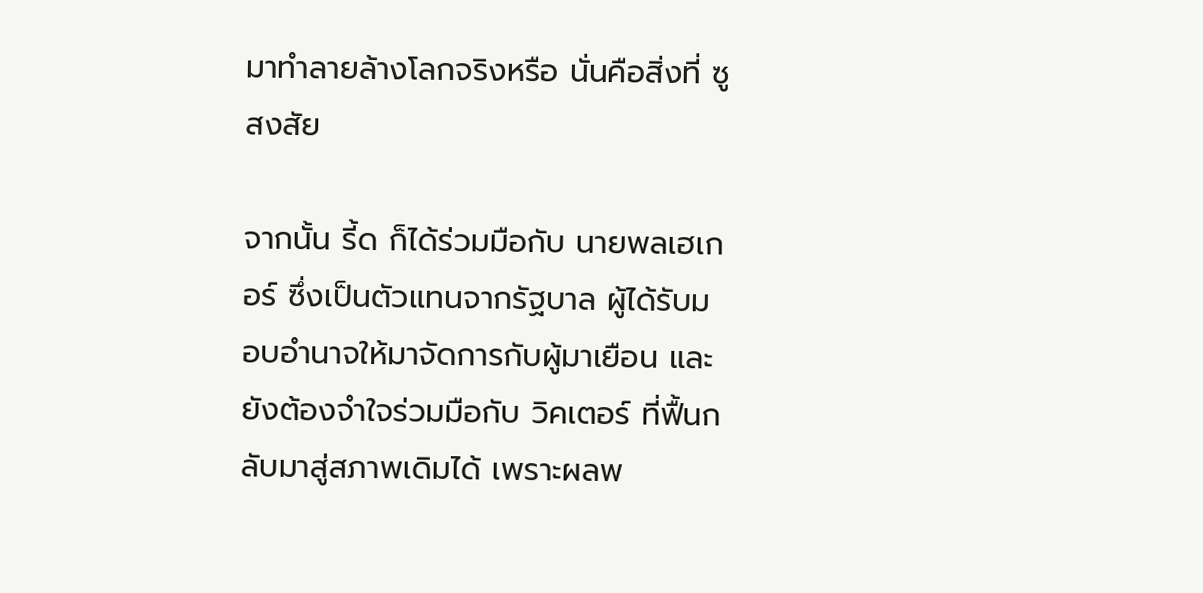มาทำลายล้างโลกจริงหรือ นั่นคือสิ่งที่ ซู สงสัย

จากนั้น รี้ด ก็ได้ร่วมมือกับ นายพลเฮเกอร์ ซึ่งเป็นตัวแทนจากรัฐบาล ผู้ได้รับมอบอำนาจให้มาจัดการกับผู้มาเยือน และยังต้องจำใจร่วมมือกับ วิคเตอร์ ที่ฟื้นกลับมาสู่สภาพเดิมได้ เพราะผลพ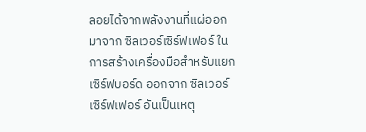ลอยได้จากพลังงานที่แผ่ออกมาจาก ซิลเวอร์เซิร์ฟเฟอร์ ในการสร้างเครื่องมือสำหรับแยก เซิร์ฟบอร์ด ออกจาก ซิลเวอร์เซิร์ฟเฟอร์ อันเป็นเหตุ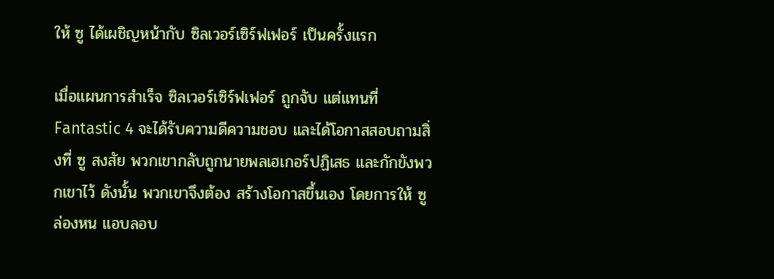ให้ ซู ได้เผชิญหน้ากับ ซิลเวอร์เซิร์ฟเฟอร์ เป็นครั้งแรก

เมื่อแผนการสำเร็จ ซิลเวอร์เซิร์ฟเฟอร์ ถูกจับ แต่แทนที่ Fantastic 4 จะได้รับความดีความชอบ และได้โอกาสสอบถามสิ่งที่ ซู สงสัย พวกเขากลับถูกนายพลเฮเกอร์ปฏิเสธ และกักขังพวกเขาไว้ ดังนั้น พวกเขาจึงต้อง สร้างโอกาสขึ้นเอง โดยการให้ ซู ล่องหน แอบลอบ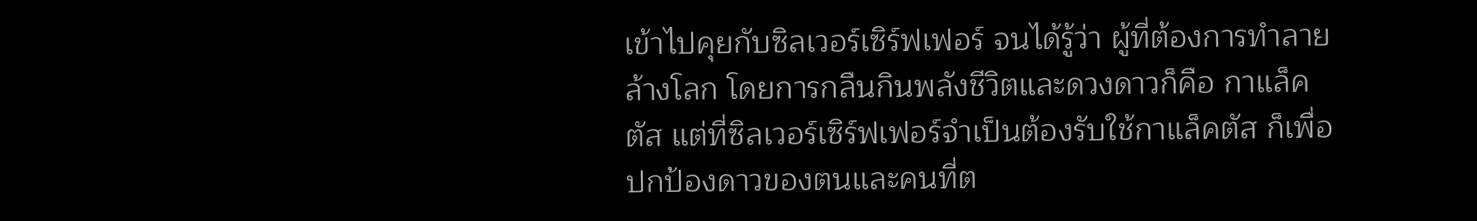เข้าไปคุยกับซิลเวอร์เซิร์ฟเฟอร์ จนได้รู้ว่า ผู้ที่ต้องการทำลายล้างโลก โดยการกลืนกินพลังชีวิตและดวงดาวก็คือ กาแล็คตัส แต่ที่ซิลเวอร์เซิร์ฟเฟอร์จำเป็นต้องรับใช้กาแล็คตัส ก็เพื่อ ปกป้องดาวของตนและคนที่ต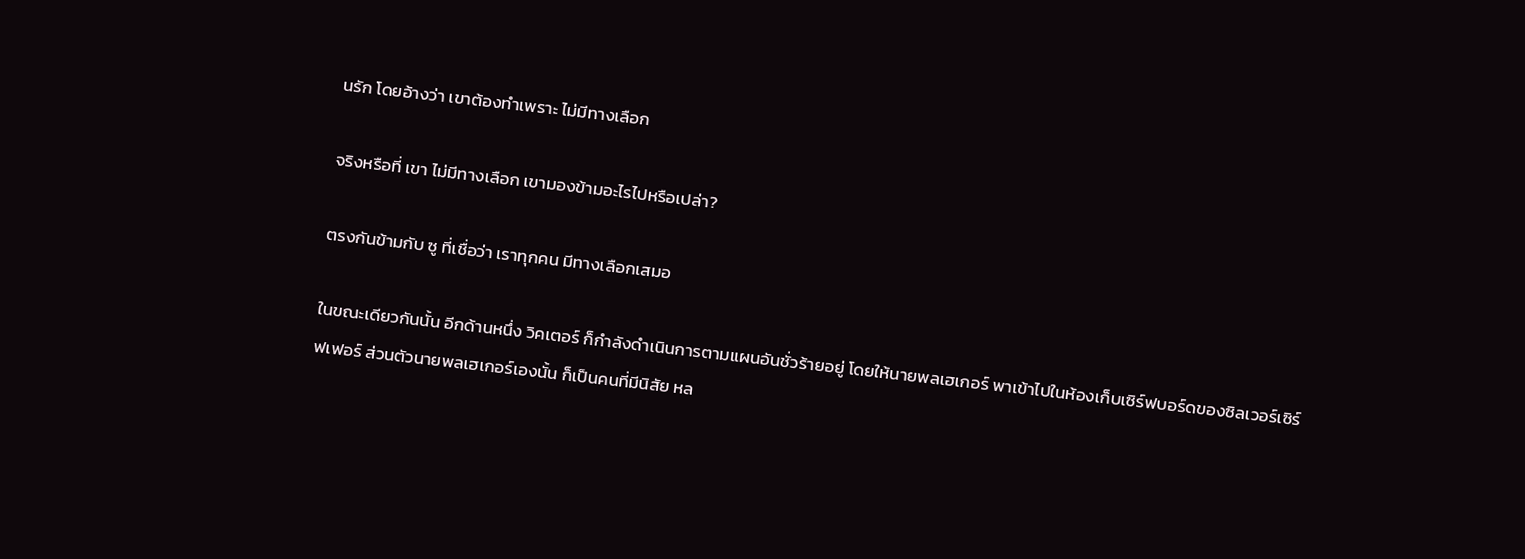นรัก โดยอ้างว่า เขาต้องทำเพราะ ไม่มีทางเลือก

จริงหรือที่ เขา ไม่มีทางเลือก เขามองข้ามอะไรไปหรือเปล่า?

ตรงกันข้ามกับ ซู ที่เชื่อว่า เราทุกคน มีทางเลือกเสมอ

ในขณะเดียวกันนั้น อีกด้านหนึ่ง วิคเตอร์ ก็กำลังดำเนินการตามแผนอันชั่วร้ายอยู่ โดยให้นายพลเฮเกอร์ พาเข้าไปในห้องเก็บเซิร์ฟบอร์ดของซิลเวอร์เซิร์ฟเฟอร์ ส่วนตัวนายพลเฮเกอร์เองนั้น ก็เป็นคนที่มีนิสัย หล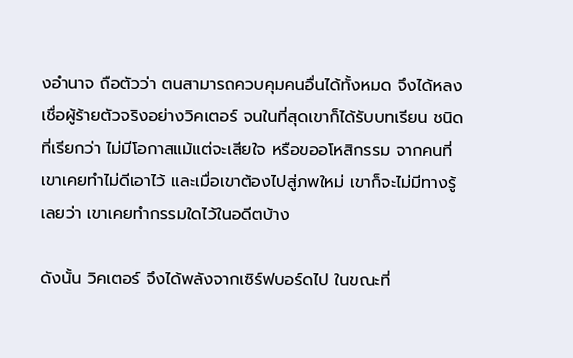งอำนาจ ถือตัวว่า ตนสามารถควบคุมคนอื่นได้ทั้งหมด จึงได้หลงเชื่อผู้ร้ายตัวจริงอย่างวิคเตอร์ จนในที่สุดเขาก็ได้รับบทเรียน ชนิดที่เรียกว่า ไม่มีโอกาสแม้แต่จะเสียใจ หรือขออโหสิกรรม จากคนที่เขาเคยทำไม่ดีเอาไว้ และเมื่อเขาต้องไปสู่ภพใหม่ เขาก็จะไม่มีทางรู้เลยว่า เขาเคยทำกรรมใดไว้ในอดีตบ้าง

ดังนั้น วิคเตอร์ จึงได้พลังจากเซิร์ฟบอร์ดไป ในขณะที่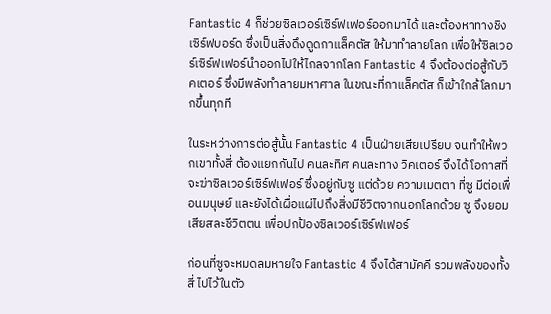Fantastic 4 ก็ช่วยซิลเวอร์เซิร์ฟเฟอร์ออกมาได้ และต้องหาทางชิงเซิร์ฟบอร์ด ซึ่งเป็นสิ่งดึงดูดกาแล็คตัส ให้มาทำลายโลก เพื่อให้ซิลเวอร์เซิร์ฟเฟอร์นำออกไปให้ไกลจากโลก Fantastic 4 จึงต้องต่อสู้กับวิคเตอร์ ซึ่งมีพลังทำลายมหาศาล ในขณะที่กาแล็คตัส ก็เข้าใกล้โลกมากขึ้นทุกที

ในระหว่างการต่อสู้นั้น Fantastic 4 เป็นฝ่ายเสียเปรียบ จนทำให้พวกเขาทั้งสี่ ต้องแยกกันไป คนละทิศ คนละทาง วิคเตอร์ จึงได้โอกาสที่จะฆ่าซิลเวอร์เซิร์ฟเฟอร์ ซึ่งอยู่กับซู แต่ด้วย ความเมตตา ที่ซู มีต่อเพื่อนมนุษย์ และยังได้เผื่อแผ่ไปถึงสิ่งมีชีวิตจากนอกโลกด้วย ซู จึงยอมเสียสละชีวิตตน เพื่อปกป้องซิลเวอร์เซิร์ฟเฟอร์

ก่อนที่ซูจะหมดลมหายใจ Fantastic 4 จึงได้สามัคคี รวมพลังของทั้งสี่ ไปไว้ในตัว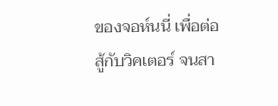ของจอห์นนี่ เพื่อต่อสู้กับวิคเตอร์ จนสา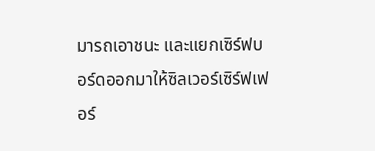มารถเอาชนะ และแยกเซิร์ฟบอร์ดออกมาให้ซิลเวอร์เซิร์ฟเฟอร์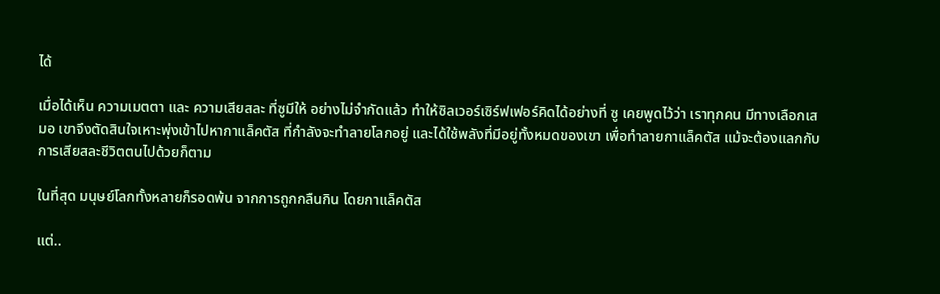ได้

เมื่อได้เห็น ความเมตตา และ ความเสียสละ ที่ซูมีให้ อย่างไม่จำกัดแล้ว ทำให้ซิลเวอร์เซิร์ฟเฟอร์คิดได้อย่างที่ ซู เคยพูดไว้ว่า เราทุกคน มีทางเลือกเสมอ เขาจึงตัดสินใจเหาะพุ่งเข้าไปหากาแล็คตัส ที่กำลังจะทำลายโลกอยู่ และได้ใช้พลังที่มีอยู่ทั้งหมดของเขา เพื่อทำลายกาแล็คตัส แม้จะต้องแลกกับการเสียสละชีวิตตนไปด้วยก็ตาม

ในที่สุด มนุษย์โลกทั้งหลายก็รอดพ้น จากการถูกกลืนกิน โดยกาแล็คตัส

แต่..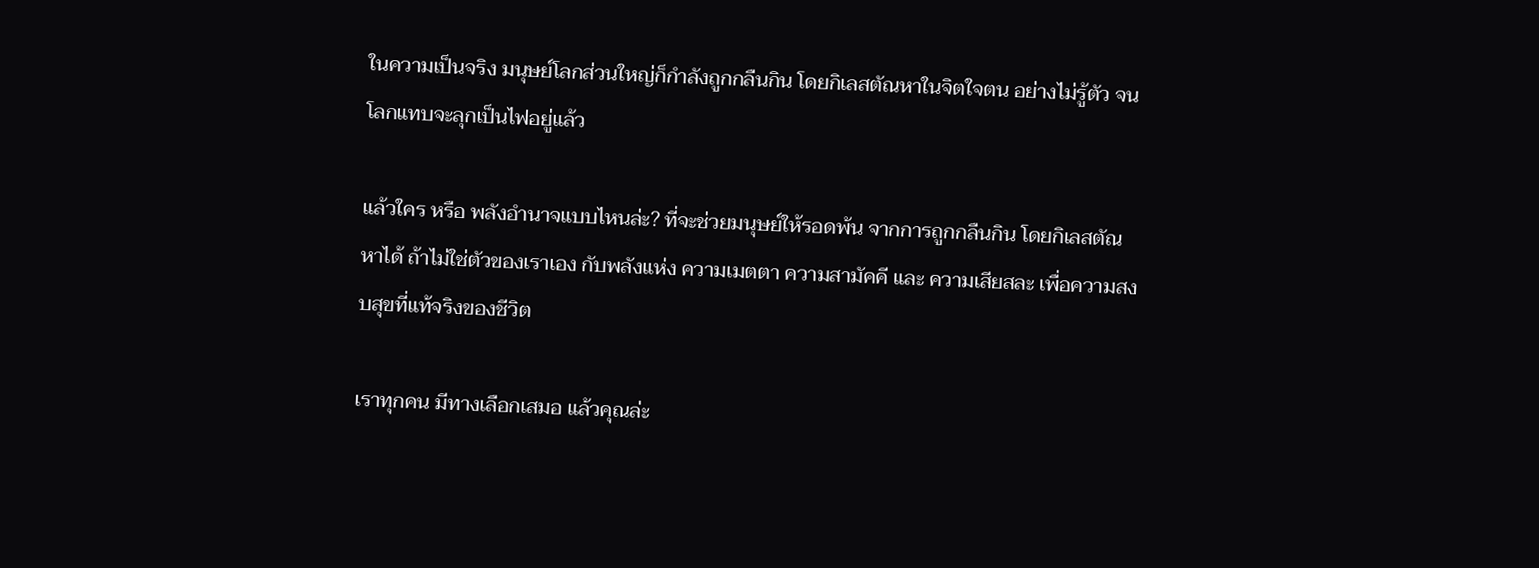ในความเป็นจริง มนุษย์โลกส่วนใหญ่ก็กำลังถูกกลืนกิน โดยกิเลสตัณหาในจิตใจตน อย่างไม่รู้ตัว จนโลกแทบจะลุกเป็นไฟอยู่แล้ว

แล้วใคร หรือ พลังอำนาจแบบไหนล่ะ? ที่จะช่วยมนุษย์ให้รอดพ้น จากการถูกกลืนกิน โดยกิเลสตัณหาได้ ถ้าไม่ใช่ตัวของเราเอง กับพลังแห่ง ความเมตตา ความสามัคคี และ ความเสียสละ เพื่อความสงบสุขที่แท้จริงของชีวิต

เราทุกคน มีทางเลือกเสมอ แล้วคุณล่ะ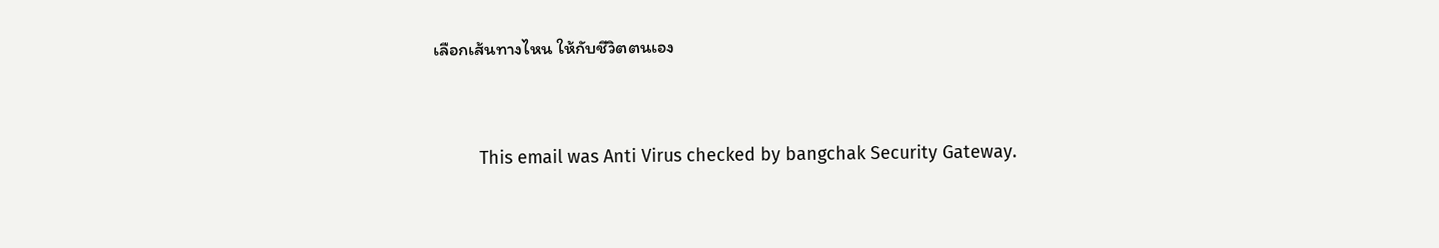เลือกเส้นทางไหน ให้กับชีวิตตนเอง


         This email was Anti Virus checked by bangchak Security Gateway.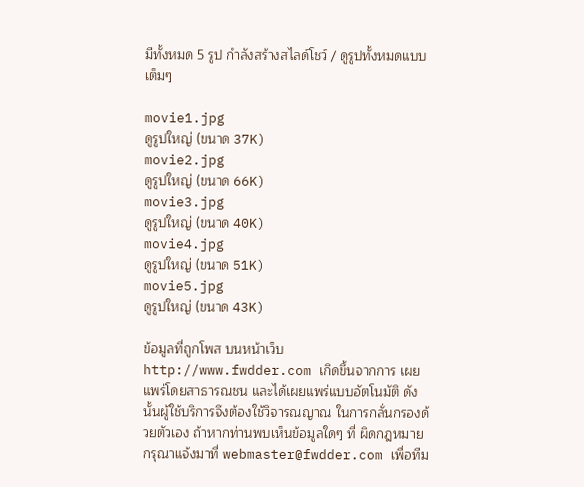มีทั้งหมด 5 รูป กำลังสร้างสไลด์โชว์ / ดูรูปทั้งหมดแบบเต็มๆ

movie1.jpg
ดูรูปใหญ่ (ขนาด 37K)
movie2.jpg
ดูรูปใหญ่ (ขนาด 66K)
movie3.jpg
ดูรูปใหญ่ (ขนาด 40K)
movie4.jpg
ดูรูปใหญ่ (ขนาด 51K)
movie5.jpg
ดูรูปใหญ่ (ขนาด 43K)

ข้อมูลที่ถูกโพส บนหน้าเว็บ http://www.fwdder.com เกิดขึ้นจากการ เผยแพร่โดยสาธารณชน และได้เผยแพร่แบบอัตโนมัติ ดังนั้นผู้ใช้บริการจึงต้องใช้วิจารณญาณ ในการกลั่นกรองด้วยตัวเอง ถ้าหากท่านพบเห็นข้อมูลใดๆ ที่ ผิดกฎหมาย กรุณาแจ้งมาที่ webmaster@fwdder.com เพื่อทีม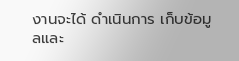งานจะได้ ดำเนินการ เก็บข้อมูลและ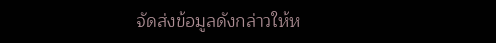จัดส่งข้อมูลดังกล่าวให้ห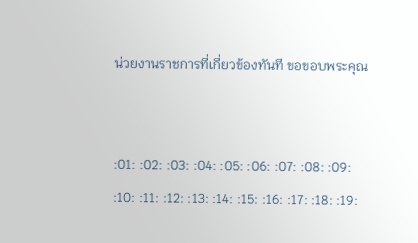น่วยงานราชการที่เกี่ยวข้องทันที ขอขอบพระคุณ


:01: :02: :03: :04: :05: :06: :07: :08: :09: :10: :11: :12: :13: :14: :15: :16: :17: :18: :19: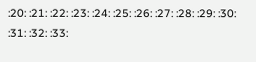:20: :21: :22: :23: :24: :25: :26: :27: :28: :29: :30: :31: :32: :33: